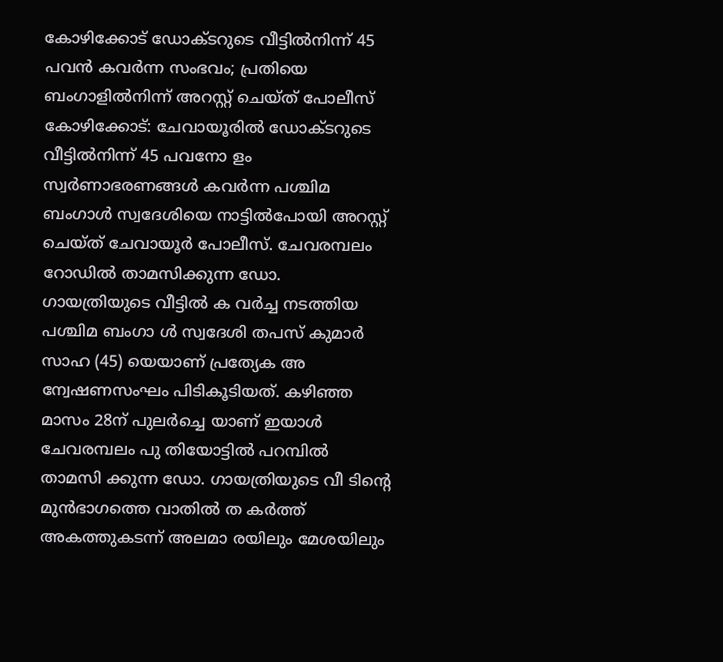കോഴിക്കോട് ഡോക്ടറുടെ വീട്ടിൽനിന്ന് 45 പവൻ കവർന്ന സംഭവം; പ്രതിയെ ബംഗാളിൽനിന്ന് അറസ്റ്റ് ചെയ്ത് പോലീസ്
കോഴിക്കോട്: ചേവായൂരിൽ ഡോക്ടറുടെ വീട്ടിൽനിന്ന് 45 പവനോ ളം സ്വർണാഭരണങ്ങൾ കവർന്ന പശ്ചിമ ബംഗാൾ സ്വദേശിയെ നാട്ടിൽപോയി അറസ്റ്റ് ചെയ്ത് ചേവായൂർ പോലീസ്. ചേവരമ്പലം റോഡിൽ താമസിക്കുന്ന ഡോ. ഗായത്രിയുടെ വീട്ടിൽ ക വർച്ച നടത്തിയ പശ്ചിമ ബംഗാ ൾ സ്വദേശി തപസ് കുമാർ സാഹ (45) യെയാണ് പ്രത്യേക അ ന്വേഷണസംഘം പിടികൂടിയത്. കഴിഞ്ഞ മാസം 28ന് പുലർച്ചെ യാണ് ഇയാൾ ചേവരമ്പലം പു തിയോട്ടിൽ പറമ്പിൽ താമസി ക്കുന്ന ഡോ. ഗായത്രിയുടെ വീ ടിന്റെ മുൻഭാഗത്തെ വാതിൽ ത കർത്ത് അകത്തുകടന്ന് അലമാ രയിലും മേശയിലും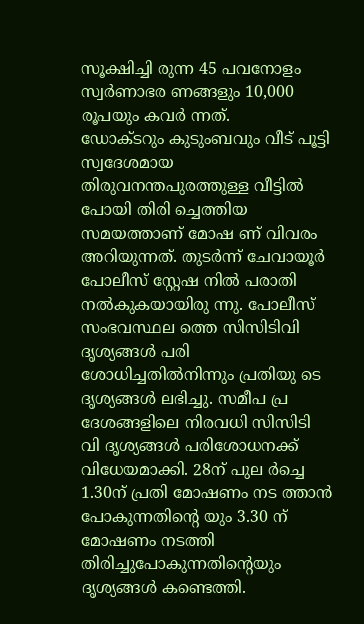സൂക്ഷിച്ചി രുന്ന 45 പവനോളം സ്വർണാഭര ണങ്ങളും 10,000 രൂപയും കവർ ന്നത്.
ഡോക്ടറും കുടുംബവും വീട് പൂട്ടി സ്വദേശമായ തിരുവനന്തപുരത്തുള്ള വീട്ടിൽ പോയി തിരി ച്ചെത്തിയ സമയത്താണ് മോഷ ണ് വിവരം അറിയുന്നത്. തുടർന്ന് ചേവായൂർ പോലീസ് സ്റ്റേഷ നിൽ പരാതി നൽകുകയായിരു ന്നു. പോലീസ് സംഭവസ്ഥല ത്തെ സിസിടിവി ദൃശ്യങ്ങൾ പരി ശോധിച്ചതിൽനിന്നും പ്രതിയു ടെ ദൃശ്യങ്ങൾ ലഭിച്ചു. സമീപ പ്ര ദേശങ്ങളിലെ നിരവധി സിസിടി വി ദൃശ്യങ്ങൾ പരിശോധനക്ക് വിധേയമാക്കി. 28ന് പുല ർച്ചെ 1.30ന് പ്രതി മോഷണം നട ത്താൻ പോകുന്നതിന്റെ യും 3.30 ന് മോഷണം നടത്തി തിരിച്ചുപോകുന്നതിന്റെയും ദൃശ്യങ്ങൾ കണ്ടെത്തി.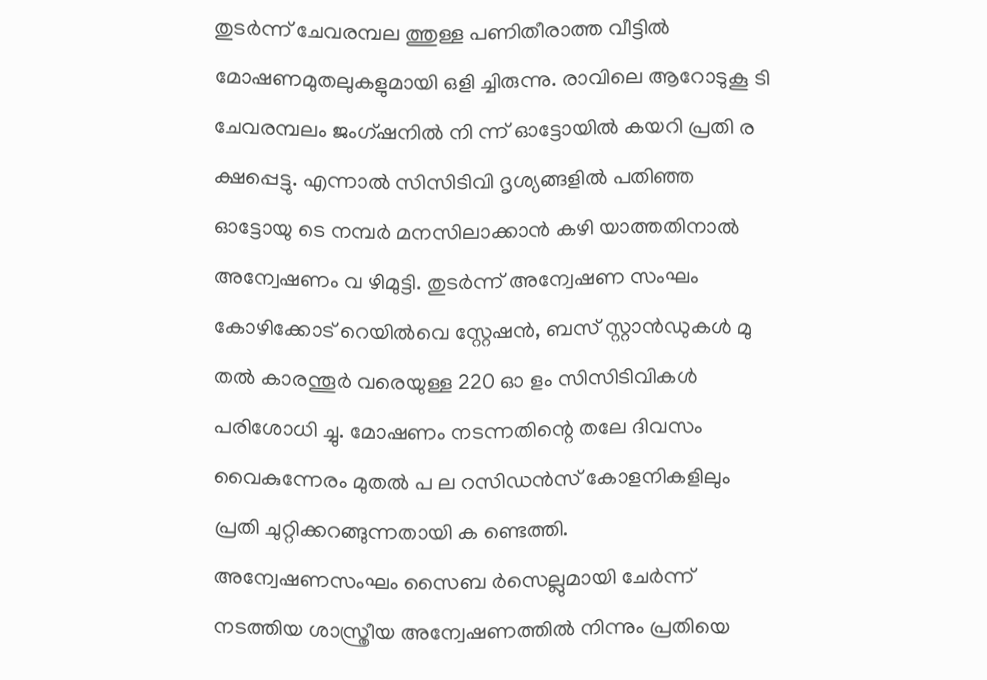തുടർന്ന് ചേവരമ്പല ത്തുള്ള പണിതീരാത്ത വീട്ടിൽ മോഷണമുതലുകളുമായി ഒളി ച്ചിരുന്നു. രാവിലെ ആറോടുകൂ ടി ചേവരമ്പലം ജംഗ്ഷനിൽ നി ന്ന് ഓട്ടോയിൽ കയറി പ്രതി ര ക്ഷപ്പെട്ടു. എന്നാൽ സിസിടിവി ദൃശ്യങ്ങളിൽ പതിഞ്ഞ ഓട്ടോയു ടെ നമ്പർ മനസിലാക്കാൻ കഴി യാത്തതിനാൽ അന്വേഷണം വ ഴിമുട്ടി. തുടർന്ന് അന്വേഷണ സംഘം കോഴിക്കോട് റെയിൽവെ സ്റ്റേഷൻ, ബസ് സ്റ്റാൻഡുകൾ മു തൽ കാരന്തൂർ വരെയുള്ള 220 ഓ ളം സിസിടിവികൾ പരിശോധി ച്ചു. മോഷണം നടന്നതിന്റെ തലേ ദിവസം വൈകുന്നേരം മുതൽ പ ല റസിഡൻസ് കോളനികളിലും പ്രതി ചുറ്റിക്കറങ്ങുന്നതായി ക ണ്ടെത്തി.
അന്വേഷണസംഘം സൈബ ർസെല്ലുമായി ചേർന്ന് നടത്തിയ ശാസ്ത്രീയ അന്വേഷണത്തിൽ നിന്നും പ്രതിയെ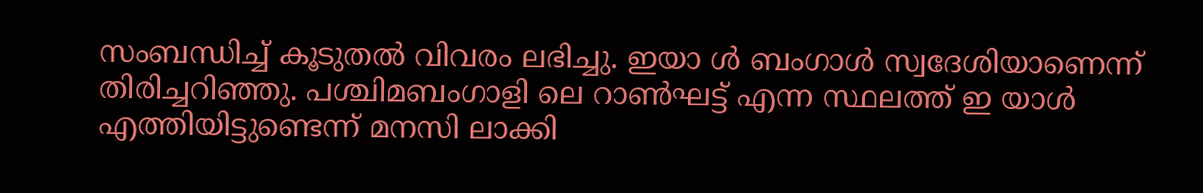സംബന്ധിച്ച് കൂടുതൽ വിവരം ലഭിച്ചു. ഇയാ ൾ ബംഗാൾ സ്വദേശിയാണെന്ന് തിരിച്ചറിഞ്ഞു. പശ്ചിമബംഗാളി ലെ റാൺഘട്ട് എന്ന സ്ഥലത്ത് ഇ യാൾ എത്തിയിട്ടുണ്ടെന്ന് മനസി ലാക്കി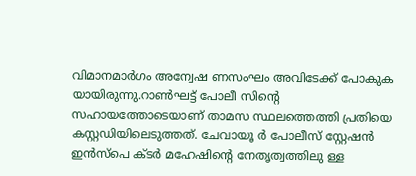വിമാനമാർഗം അന്വേഷ ണസംഘം അവിടേക്ക് പോകുക യായിരുന്നു.റാൺഘട്ട് പോലീ സിന്റെ സഹായത്തോടെയാണ് താമസ സ്ഥലത്തെത്തി പ്രതിയെ കസ്റ്റഡിയിലെടുത്തത്. ചേവായൂ ർ പോലീസ് സ്റ്റേഷൻ ഇൻസ്പെ ക്ടർ മഹേഷിന്റെ നേതൃത്വത്തിലു ള്ള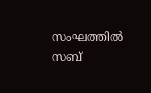സംഘത്തിൽ സബ്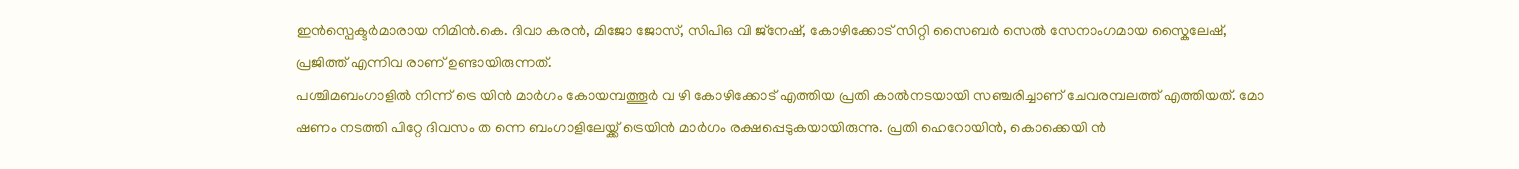ഇൻസ്പെക്ടർമാരായ നിമിൻ.കെ. ദിവാ കരൻ, മിജോ ജോസ്, സിപിഒ വി ജ്നേഷ്, കോഴിക്കോട് സിറ്റി സൈബർ സെൽ സേനാംഗമായ സ്കൈലേഷ്, പ്രജിത്ത് എന്നിവ രാണ് ഉണ്ടായിരുന്നത്.
പശ്ചിമബംഗാളിൽ നിന്ന് ട്രെ യിൻ മാർഗം കോയമ്പത്തൂർ വ ഴി കോഴിക്കോട് എത്തിയ പ്രതി കാൽനടയായി സഞ്ചരിച്ചാണ് ചേവരമ്പലത്ത് എത്തിയത്. മോ ഷണം നടത്തി പിറ്റേ ദിവസം ത ന്നെ ബംഗാളിലേയ്ക്ക് ട്രെയിൻ മാർഗം രക്ഷപ്പെടുകയായിരുന്നു. പ്രതി ഹെറോയിൻ, കൊക്കെയി ൻ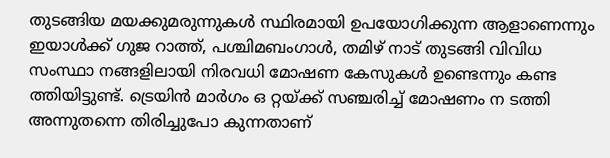തുടങ്ങിയ മയക്കുമരുന്നുകൾ സ്ഥിരമായി ഉപയോഗിക്കുന്ന ആളാണെന്നും ഇയാൾക്ക് ഗുജ റാത്ത്, പശ്ചിമബംഗാൾ, തമിഴ് നാട് തുടങ്ങി വിവിധ സംസ്ഥാ നങ്ങളിലായി നിരവധി മോഷണ കേസുകൾ ഉണ്ടെന്നും കണ്ട ത്തിയിട്ടുണ്ട്. ട്രെയിൻ മാർഗം ഒ റ്റയ്ക്ക് സഞ്ചരിച്ച് മോഷണം ന ടത്തി അന്നുതന്നെ തിരിച്ചുപോ കുന്നതാണ്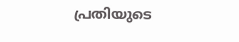പ്രതിയുടെ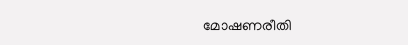മോഷണരീതി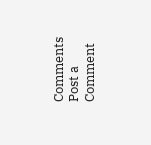Comments
Post a Comment